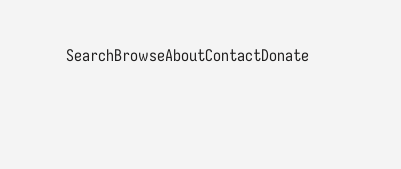SearchBrowseAboutContactDonate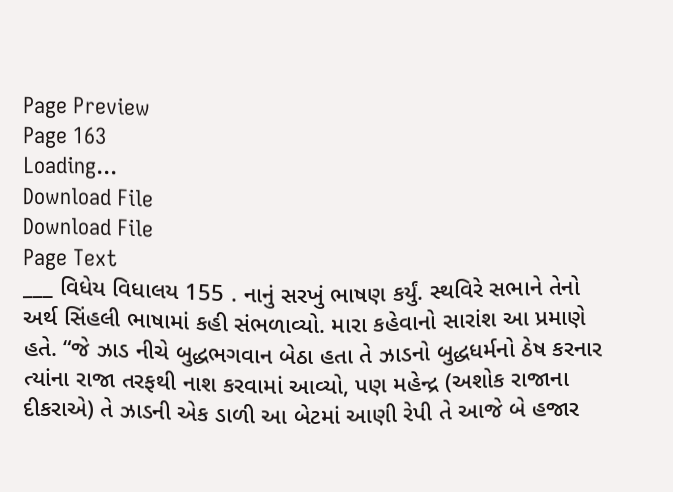Page Preview
Page 163
Loading...
Download File
Download File
Page Text
___ વિધેય વિધાલય 155 . નાનું સરખું ભાષણ કર્યું. સ્થવિરે સભાને તેનો અર્થ સિંહલી ભાષામાં કહી સંભળાવ્યો. મારા કહેવાનો સારાંશ આ પ્રમાણે હતે. “જે ઝાડ નીચે બુદ્ધભગવાન બેઠા હતા તે ઝાડનો બુદ્ધધર્મનો ઠેષ કરનાર ત્યાંના રાજા તરફથી નાશ કરવામાં આવ્યો, પણ મહેન્દ્ર (અશોક રાજાના દીકરાએ) તે ઝાડની એક ડાળી આ બેટમાં આણી રેપી તે આજે બે હજાર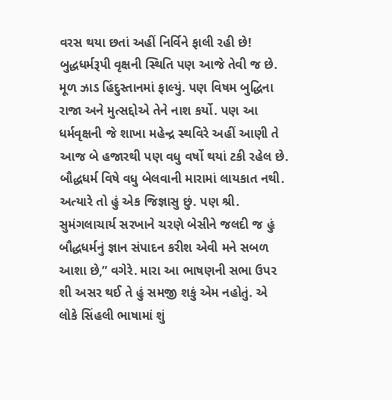વરસ થયા છતાં અહીં નિર્વિને ફાલી રહી છે! બુદ્ધધર્મરૂપી વૃક્ષની સ્થિતિ પણ આજે તેવી જ છે. મૂળ ઝાડ હિંદુસ્તાનમાં ફાલ્યું. પણ વિષમ બુદ્ધિના રાજા અને મુત્સદ્દોએ તેને નાશ કર્યો. પણ આ ધર્મવૃક્ષની જે શાખા મહેન્દ્ર સ્થવિરે અહીં આણી તે આજ બે હજારથી પણ વધુ વર્ષો થયાં ટકી રહેલ છે. બૌદ્ધધર્મ વિષે વધુ બેલવાની મારામાં લાયકાત નથી. અત્યારે તો હું એક જિજ્ઞાસુ છું. પણ શ્રી. સુમંગલાચાર્ય સરખાને ચરણે બેસીને જલદી જ હું બૌદ્ધધર્મનું જ્ઞાન સંપાદન કરીશ એવી મને સબળ આશા છે,” વગેરે. મારા આ ભાષણની સભા ઉપર શી અસર થઈ તે હું સમજી શકું એમ નહોતું. એ લોકે સિંહલી ભાષામાં શું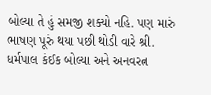બોલ્યા તે હું સમજી શક્યો નહિ. પણ મારું ભાષણ પૂરું થયા પછી થોડી વારે શ્રી. ધર્મપાલ કંઈક બોલ્યા અને અનવરત્ન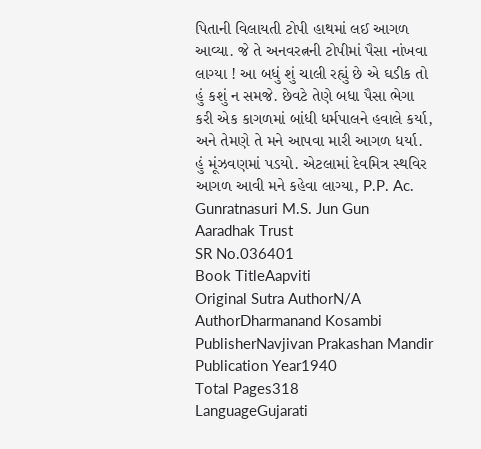પિતાની વિલાયતી ટોપી હાથમાં લઈ આગળ આવ્યા. જે તે અનવરત્નની ટોપીમાં પૈસા નાંખવા લાગ્યા ! આ બધું શું ચાલી રહ્યું છે એ ઘડીક તો હું કશું ન સમજે. છેવટે તેણે બધા પૈસા ભેગા કરી એક કાગળમાં બાંધી ધર્મપાલને હવાલે કર્યા, અને તેમણે તે મને આપવા મારી આગળ ધર્યા. હું મૂંઝવણમાં પડયો. એટલામાં દેવમિત્ર સ્થવિર આગળ આવી મને કહેવા લાગ્યા, P.P. Ac. Gunratnasuri M.S. Jun Gun Aaradhak Trust
SR No.036401
Book TitleAapviti
Original Sutra AuthorN/A
AuthorDharmanand Kosambi
PublisherNavjivan Prakashan Mandir
Publication Year1940
Total Pages318
LanguageGujarati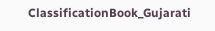ClassificationBook_Gujarati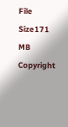File Size171 MB
Copyright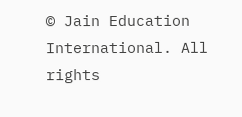© Jain Education International. All rights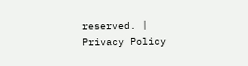reserved. | Privacy Policy